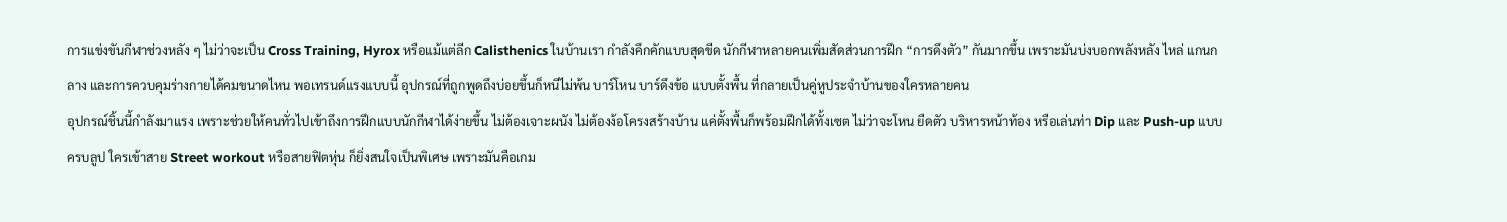การแข่งขันกีฬาช่วงหลัง ๆ ไม่ว่าจะเป็น Cross Training, Hyrox หรือแม้แต่ลีก Calisthenics ในบ้านเรา กำลังคึกคักแบบสุดขีด นักกีฬาหลายคนเพิ่มสัดส่วนการฝึก “การดึงตัว” กันมากขึ้น เพราะมันบ่งบอกพลังหลัง ไหล่ แกนกลาง และการควบคุมร่างกายได้คมขนาดไหน พอเทรนด์แรงแบบนี้ อุปกรณ์ที่ถูกพูดถึงบ่อยขึ้นก็หนีไม่พ้น บาร์โหน บาร์ดึงข้อ แบบตั้งพื้น ที่กลายเป็นคู่หูประจำบ้านของใครหลายคน
อุปกรณ์ชิ้นนี้กำลังมาแรง เพราะช่วยให้คนทั่วไปเข้าถึงการฝึกแบบนักกีฬาได้ง่ายขึ้น ไม่ต้องเจาะผนัง ไม่ต้องง้อโครงสร้างบ้าน แค่ตั้งพื้นก็พร้อมฝึกได้ทั้งเซต ไม่ว่าจะโหน ยืดตัว บริหารหน้าท้อง หรือเล่นท่า Dip และ Push-up แบบครบลูป ใครเข้าสาย Street workout หรือสายฟิตหุ่น ก็ยิ่งสนใจเป็นพิเศษ เพราะมันคือเกม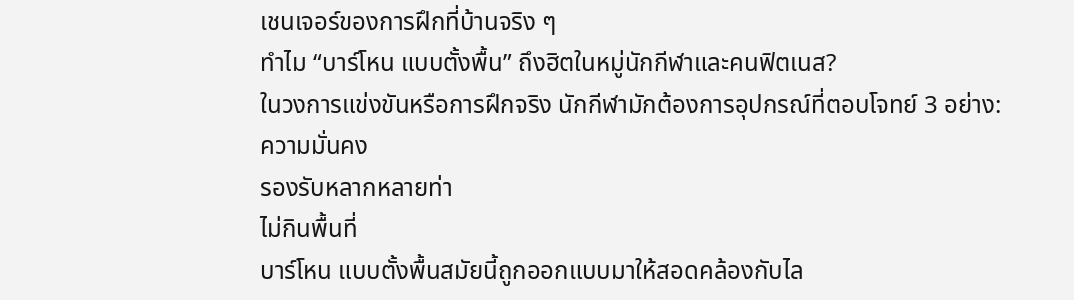เชนเจอร์ของการฝึกที่บ้านจริง ๆ
ทำไม “บาร์โหน แบบตั้งพื้น” ถึงฮิตในหมู่นักกีฬาและคนฟิตเนส?
ในวงการแข่งขันหรือการฝึกจริง นักกีฬามักต้องการอุปกรณ์ที่ตอบโจทย์ 3 อย่าง:
ความมั่นคง
รองรับหลากหลายท่า
ไม่กินพื้นที่
บาร์โหน แบบตั้งพื้นสมัยนี้ถูกออกแบบมาให้สอดคล้องกับไล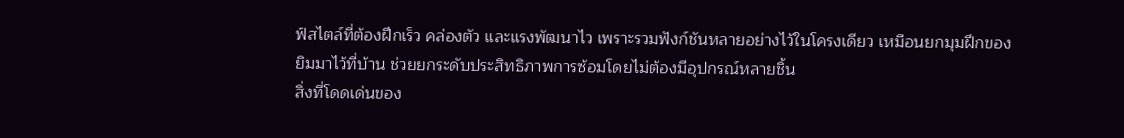ฟ์สไตล์ที่ต้องฝึกเร็ว คล่องตัว และแรงพัฒนาไว เพราะรวมฟังก์ชันหลายอย่างไว้ในโครงเดียว เหมือนยกมุมฝึกของยิมมาไว้ที่บ้าน ช่วยยกระดับประสิทธิภาพการซ้อมโดยไม่ต้องมีอุปกรณ์หลายชิ้น
สิ่งที่โดดเด่นของ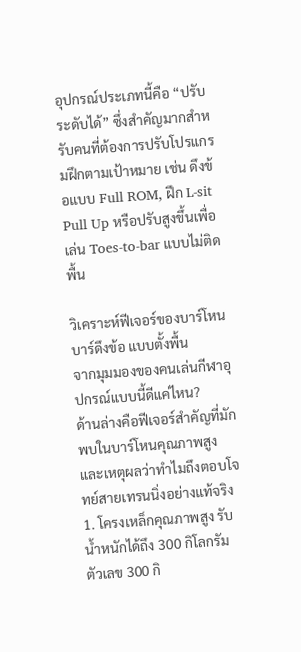อุปกรณ์ประเภทนี้คือ “ปรับระดับได้” ซึ่งสำคัญมากสำหรับคนที่ต้องการปรับโปรแกรมฝึกตามเป้าหมาย เช่น ดึงข้อแบบ Full ROM, ฝึก L-sit Pull Up หรือปรับสูงขึ้นเพื่อเล่น Toes-to-bar แบบไม่ติดพื้น

วิเคราะห์ฟีเจอร์ของบาร์โหน บาร์ดึงข้อ แบบตั้งพื้น
จากมุมมองของคนเล่นกีฬาอุปกรณ์แบบนี้ดีแค่ไหน?
ด้านล่างคือฟีเจอร์สำคัญที่มักพบในบาร์โหนคุณภาพสูง และเหตุผลว่าทำไมถึงตอบโจทย์สายเทรนนิ่งอย่างแท้จริง
1. โครงเหล็กคุณภาพสูง รับน้ำหนักได้ถึง 300 กิโลกรัม
ตัวเลข 300 กิ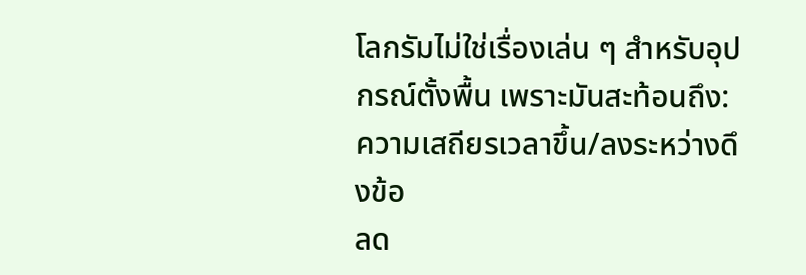โลกรัมไม่ใช่เรื่องเล่น ๆ สำหรับอุปกรณ์ตั้งพื้น เพราะมันสะท้อนถึง:
ความเสถียรเวลาขึ้น/ลงระหว่างดึงข้อ
ลด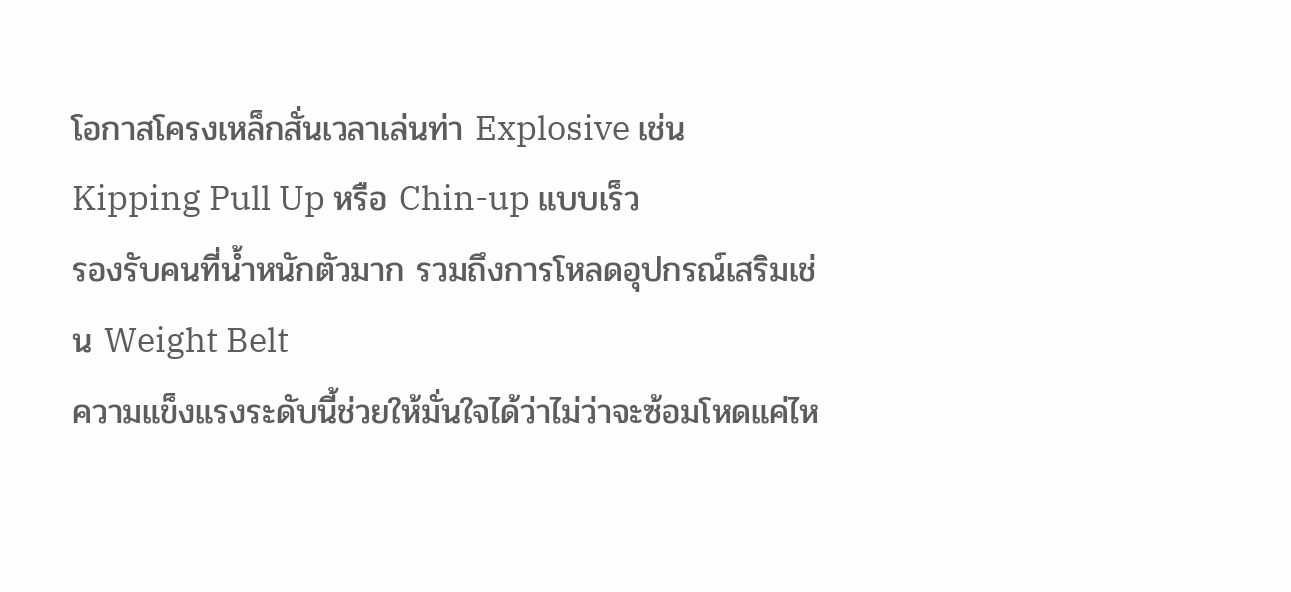โอกาสโครงเหล็กสั่นเวลาเล่นท่า Explosive เช่น Kipping Pull Up หรือ Chin-up แบบเร็ว
รองรับคนที่น้ำหนักตัวมาก รวมถึงการโหลดอุปกรณ์เสริมเช่น Weight Belt
ความแข็งแรงระดับนี้ช่วยให้มั่นใจได้ว่าไม่ว่าจะซ้อมโหดแค่ไห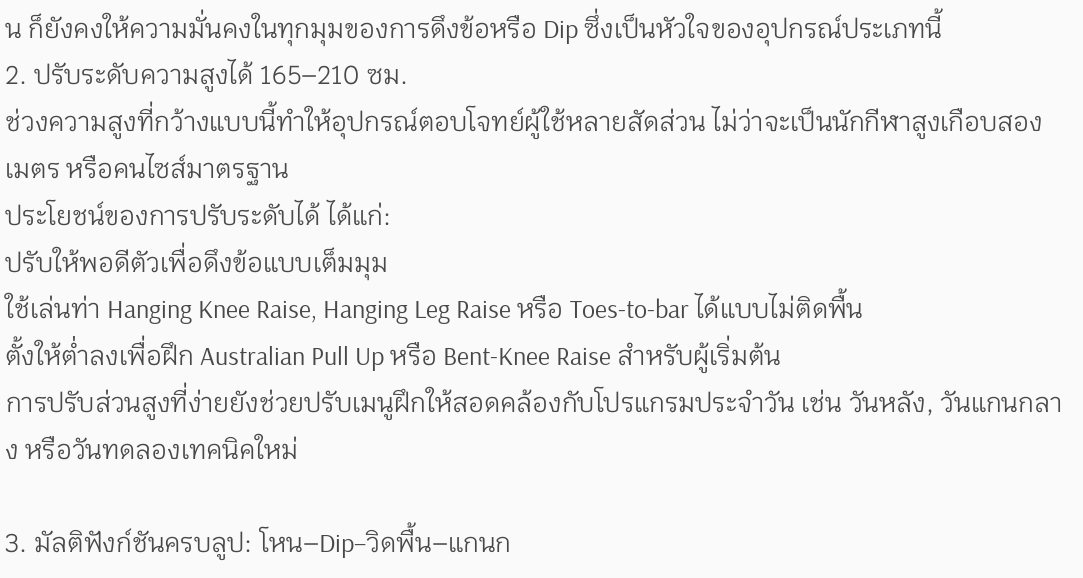น ก็ยังคงให้ความมั่นคงในทุกมุมของการดึงข้อหรือ Dip ซึ่งเป็นหัวใจของอุปกรณ์ประเภทนี้
2. ปรับระดับความสูงได้ 165–210 ซม.
ช่วงความสูงที่กว้างแบบนี้ทำให้อุปกรณ์ตอบโจทย์ผู้ใช้หลายสัดส่วน ไม่ว่าจะเป็นนักกีฬาสูงเกือบสองเมตร หรือคนไซส์มาตรฐาน
ประโยชน์ของการปรับระดับได้ ได้แก่:
ปรับให้พอดีตัวเพื่อดึงข้อแบบเต็มมุม
ใช้เล่นท่า Hanging Knee Raise, Hanging Leg Raise หรือ Toes-to-bar ได้แบบไม่ติดพื้น
ตั้งให้ต่ำลงเพื่อฝึก Australian Pull Up หรือ Bent-Knee Raise สำหรับผู้เริ่มต้น
การปรับส่วนสูงที่ง่ายยังช่วยปรับเมนูฝึกให้สอดคล้องกับโปรแกรมประจำวัน เช่น วันหลัง, วันแกนกลาง หรือวันทดลองเทคนิคใหม่

3. มัลติฟังก์ชันครบลูป: โหน–Dip–วิดพื้น–แกนก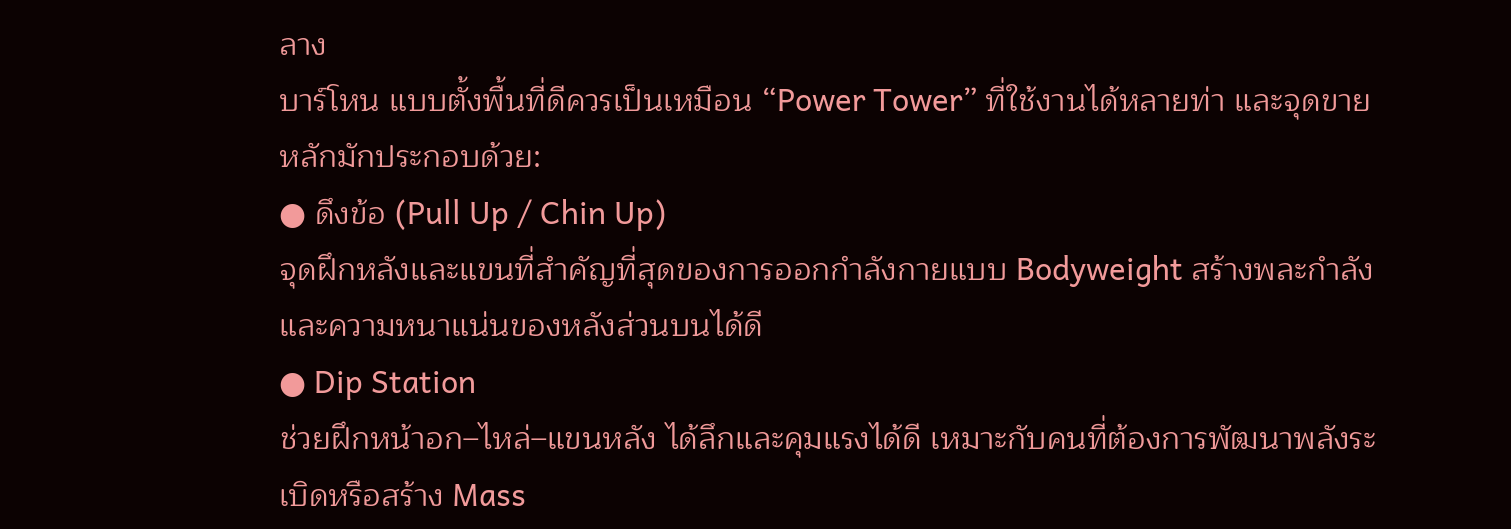ลาง
บาร์โหน แบบตั้งพื้นที่ดีควรเป็นเหมือน “Power Tower” ที่ใช้งานได้หลายท่า และจุดขายหลักมักประกอบด้วย:
● ดึงข้อ (Pull Up / Chin Up)
จุดฝึกหลังและแขนที่สำคัญที่สุดของการออกกำลังกายแบบ Bodyweight สร้างพละกำลังและความหนาแน่นของหลังส่วนบนได้ดี
● Dip Station
ช่วยฝึกหน้าอก–ไหล่–แขนหลัง ได้ลึกและคุมแรงได้ดี เหมาะกับคนที่ต้องการพัฒนาพลังระเบิดหรือสร้าง Mass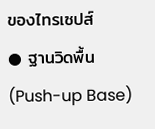ของไทรเซปส์
● ฐานวิดพื้น (Push-up Base)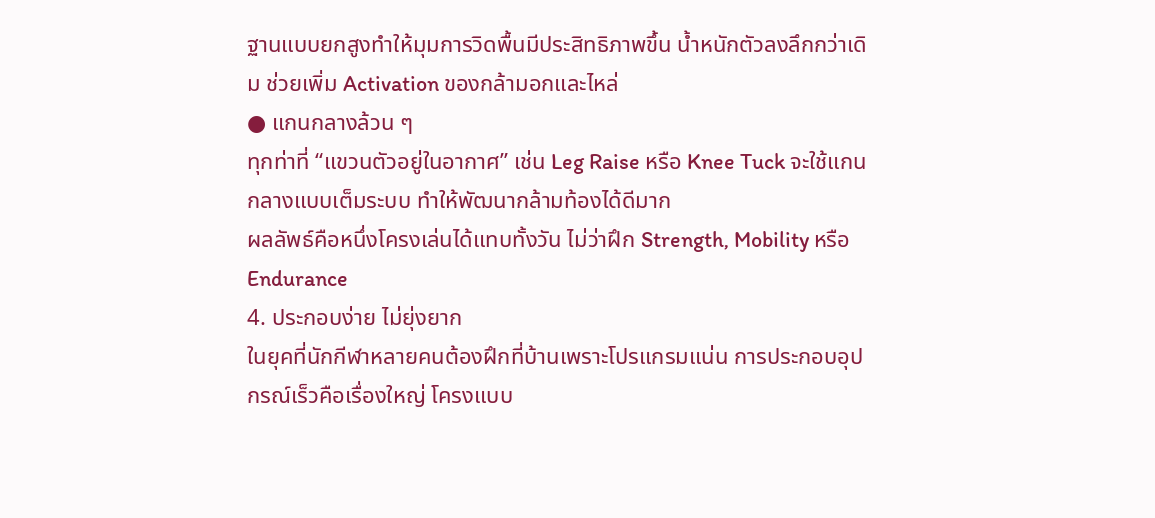ฐานแบบยกสูงทำให้มุมการวิดพื้นมีประสิทธิภาพขึ้น น้ำหนักตัวลงลึกกว่าเดิม ช่วยเพิ่ม Activation ของกล้ามอกและไหล่
● แกนกลางล้วน ๆ
ทุกท่าที่ “แขวนตัวอยู่ในอากาศ” เช่น Leg Raise หรือ Knee Tuck จะใช้แกนกลางแบบเต็มระบบ ทำให้พัฒนากล้ามท้องได้ดีมาก
ผลลัพธ์คือหนึ่งโครงเล่นได้แทบทั้งวัน ไม่ว่าฝึก Strength, Mobility หรือ Endurance
4. ประกอบง่าย ไม่ยุ่งยาก
ในยุคที่นักกีฬาหลายคนต้องฝึกที่บ้านเพราะโปรแกรมแน่น การประกอบอุปกรณ์เร็วคือเรื่องใหญ่ โครงแบบ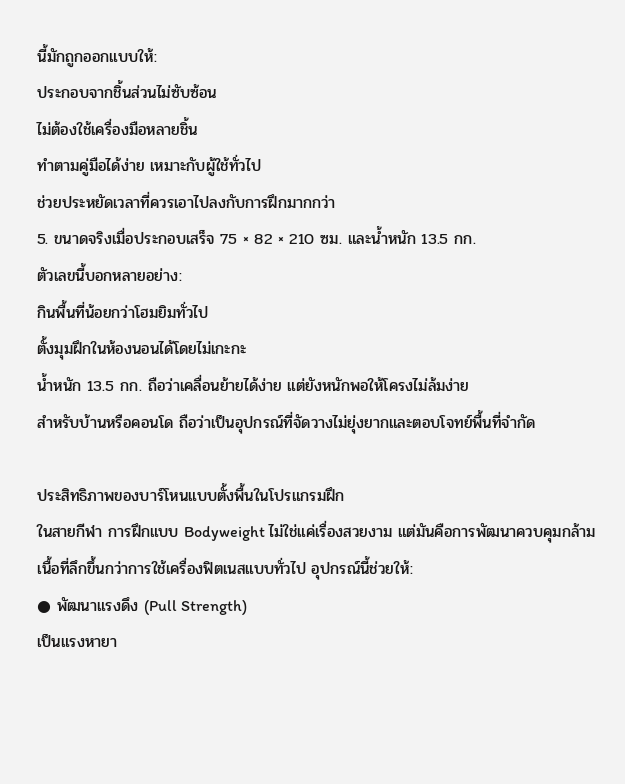นี้มักถูกออกแบบให้:
ประกอบจากชิ้นส่วนไม่ซับซ้อน
ไม่ต้องใช้เครื่องมือหลายชิ้น
ทำตามคู่มือได้ง่าย เหมาะกับผู้ใช้ทั่วไป
ช่วยประหยัดเวลาที่ควรเอาไปลงกับการฝึกมากกว่า
5. ขนาดจริงเมื่อประกอบเสร็จ 75 × 82 × 210 ซม. และน้ำหนัก 13.5 กก.
ตัวเลขนี้บอกหลายอย่าง:
กินพื้นที่น้อยกว่าโฮมยิมทั่วไป
ตั้งมุมฝึกในห้องนอนได้โดยไม่เกะกะ
น้ำหนัก 13.5 กก. ถือว่าเคลื่อนย้ายได้ง่าย แต่ยังหนักพอให้โครงไม่ล้มง่าย
สำหรับบ้านหรือคอนโด ถือว่าเป็นอุปกรณ์ที่จัดวางไม่ยุ่งยากและตอบโจทย์พื้นที่จำกัด

ประสิทธิภาพของบาร์โหนแบบตั้งพื้นในโปรแกรมฝึก
ในสายกีฬา การฝึกแบบ Bodyweight ไม่ใช่แค่เรื่องสวยงาม แต่มันคือการพัฒนาควบคุมกล้ามเนื้อที่ลึกขึ้นกว่าการใช้เครื่องฟิตเนสแบบทั่วไป อุปกรณ์นี้ช่วยให้:
● พัฒนาแรงดึง (Pull Strength)
เป็นแรงหายา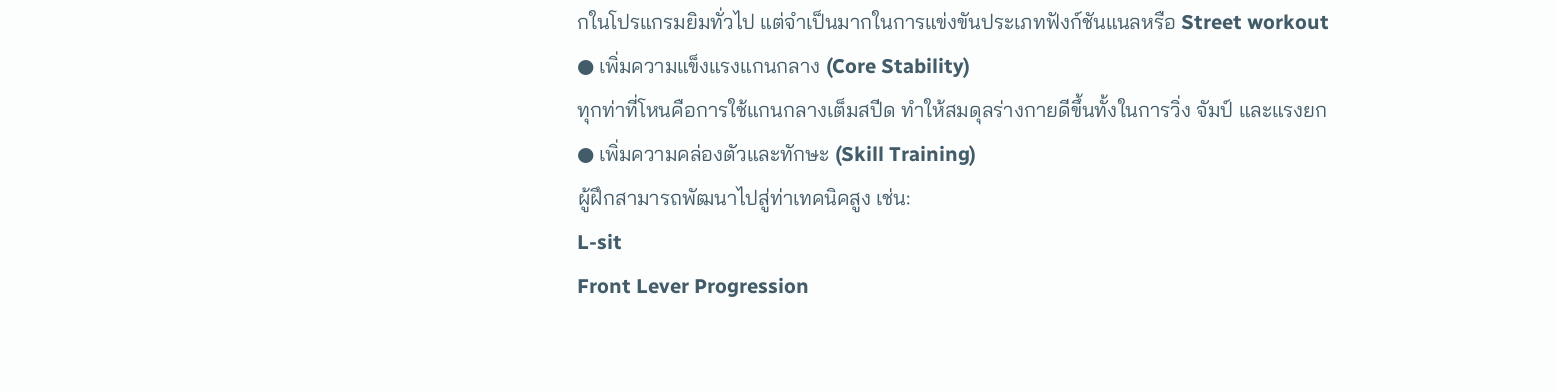กในโปรแกรมยิมทั่วไป แต่จำเป็นมากในการแข่งขันประเภทฟังก์ชันแนลหรือ Street workout
● เพิ่มความแข็งแรงแกนกลาง (Core Stability)
ทุกท่าที่โหนคือการใช้แกนกลางเต็มสปีด ทำให้สมดุลร่างกายดีขึ้นทั้งในการวิ่ง จัมป์ และแรงยก
● เพิ่มความคล่องตัวและทักษะ (Skill Training)
ผู้ฝึกสามารถพัฒนาไปสู่ท่าเทคนิคสูง เช่น:
L-sit
Front Lever Progression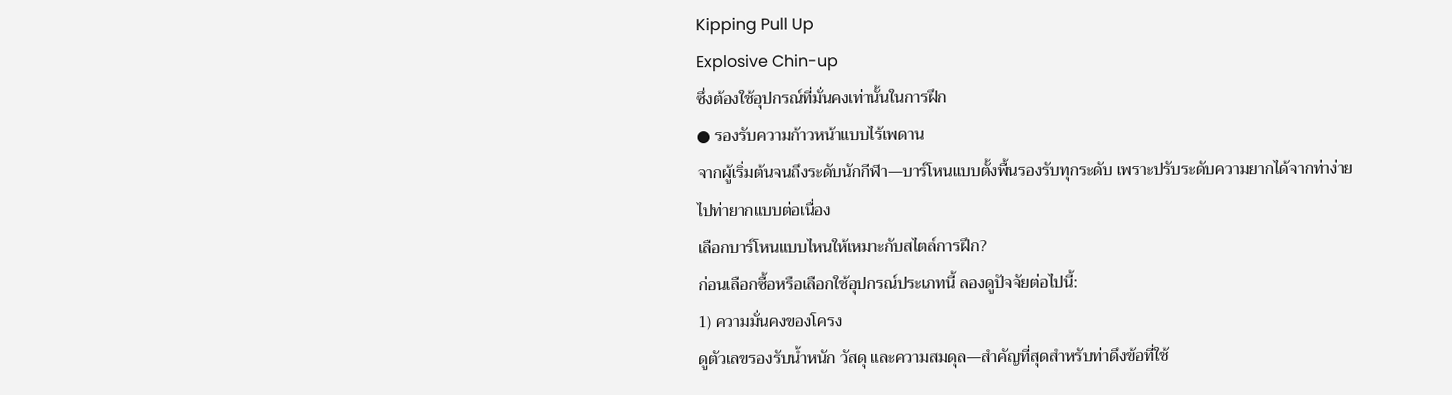Kipping Pull Up
Explosive Chin-up
ซึ่งต้องใช้อุปกรณ์ที่มั่นคงเท่านั้นในการฝึก
● รองรับความก้าวหน้าแบบไร้เพดาน
จากผู้เริ่มต้นจนถึงระดับนักกีฬา—บาร์โหนแบบตั้งพื้นรองรับทุกระดับ เพราะปรับระดับความยากได้จากท่าง่ายไปท่ายากแบบต่อเนื่อง
เลือกบาร์โหนแบบไหนให้เหมาะกับสไตล์การฝึก?
ก่อนเลือกซื้อหรือเลือกใช้อุปกรณ์ประเภทนี้ ลองดูปัจจัยต่อไปนี้:
1) ความมั่นคงของโครง
ดูตัวเลขรองรับน้ำหนัก วัสดุ และความสมดุล—สำคัญที่สุดสำหรับท่าดึงข้อที่ใช้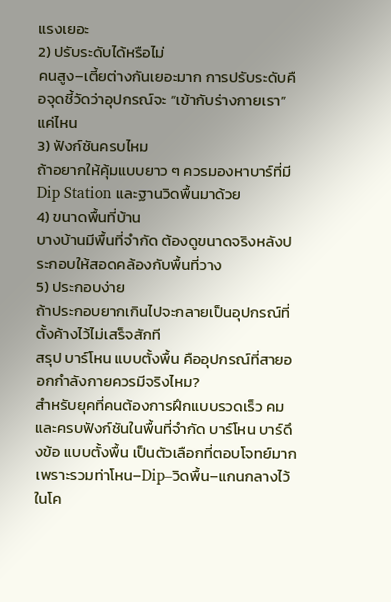แรงเยอะ
2) ปรับระดับได้หรือไม่
คนสูง–เตี้ยต่างกันเยอะมาก การปรับระดับคือจุดชี้วัดว่าอุปกรณ์จะ “เข้ากับร่างกายเรา” แค่ไหน
3) ฟังก์ชันครบไหม
ถ้าอยากให้คุ้มแบบยาว ๆ ควรมองหาบาร์ที่มี Dip Station และฐานวิดพื้นมาด้วย
4) ขนาดพื้นที่บ้าน
บางบ้านมีพื้นที่จำกัด ต้องดูขนาดจริงหลังประกอบให้สอดคล้องกับพื้นที่วาง
5) ประกอบง่าย
ถ้าประกอบยากเกินไปจะกลายเป็นอุปกรณ์ที่ตั้งค้างไว้ไม่เสร็จสักที
สรุป บาร์โหน แบบตั้งพื้น คืออุปกรณ์ที่สายออกกำลังกายควรมีจริงไหม?
สำหรับยุคที่คนต้องการฝึกแบบรวดเร็ว คม และครบฟังก์ชันในพื้นที่จำกัด บาร์โหน บาร์ดึงข้อ แบบตั้งพื้น เป็นตัวเลือกที่ตอบโจทย์มาก เพราะรวมท่าโหน–Dip–วิดพื้น–แกนกลางไว้ในโค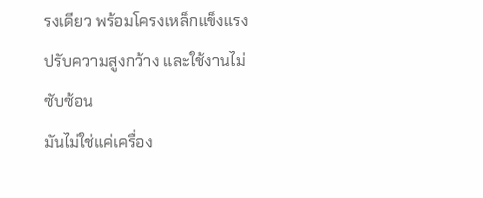รงเดียว พร้อมโครงเหล็กแข็งแรง ปรับความสูงกว้าง และใช้งานไม่ซับซ้อน
มันไม่ใช่แค่เครื่อง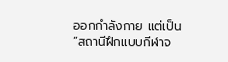ออกกำลังกาย แต่เป็น “สถานีฝึกแบบกีฬาจ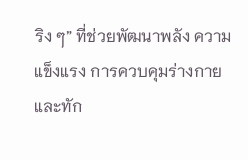ริง ๆ” ที่ช่วยพัฒนาพลัง ความแข็งแรง การควบคุมร่างกาย และทัก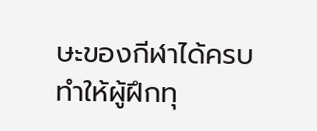ษะของกีฬาได้ครบ ทำให้ผู้ฝึกทุ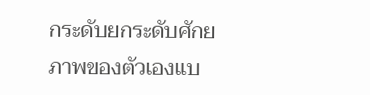กระดับยกระดับศักยภาพของตัวเองแบ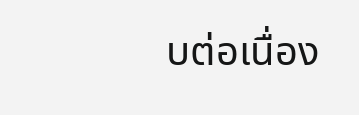บต่อเนื่อง